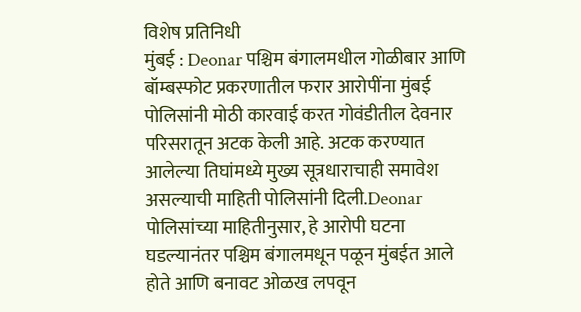विशेष प्रतिनिधी
मुंबई : Deonar पश्चिम बंगालमधील गोळीबार आणि बॉम्बस्फोट प्रकरणातील फरार आरोपींना मुंबई पोलिसांनी मोठी कारवाई करत गोवंडीतील देवनार परिसरातून अटक केली आहे. अटक करण्यात आलेल्या तिघांमध्ये मुख्य सूत्रधाराचाही समावेश असल्याची माहिती पोलिसांनी दिली.Deonar
पोलिसांच्या माहितीनुसार, हे आरोपी घटना घडल्यानंतर पश्चिम बंगालमधून पळून मुंबईत आले होते आणि बनावट ओळख लपवून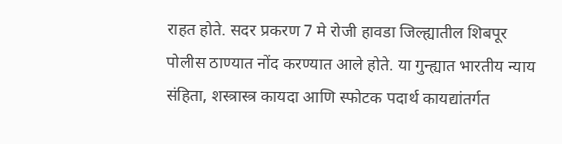राहत होते. सदर प्रकरण 7 मे रोजी हावडा जिल्ह्यातील शिबपूर पोलीस ठाण्यात नोंद करण्यात आले होते. या गुन्ह्यात भारतीय न्याय संहिता, शस्त्रास्त्र कायदा आणि स्फोटक पदार्थ कायद्यांतर्गत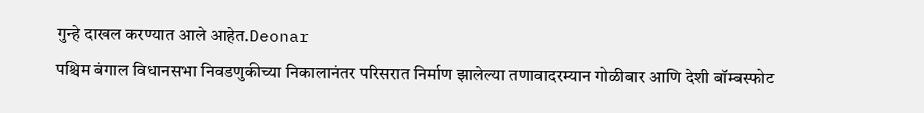गुन्हे दाखल करण्यात आले आहेत.Deonar
पश्चिम बंगाल विधानसभा निवडणुकीच्या निकालानंतर परिसरात निर्माण झालेल्या तणावादरम्यान गोळीबार आणि देशी बॉम्बस्फोट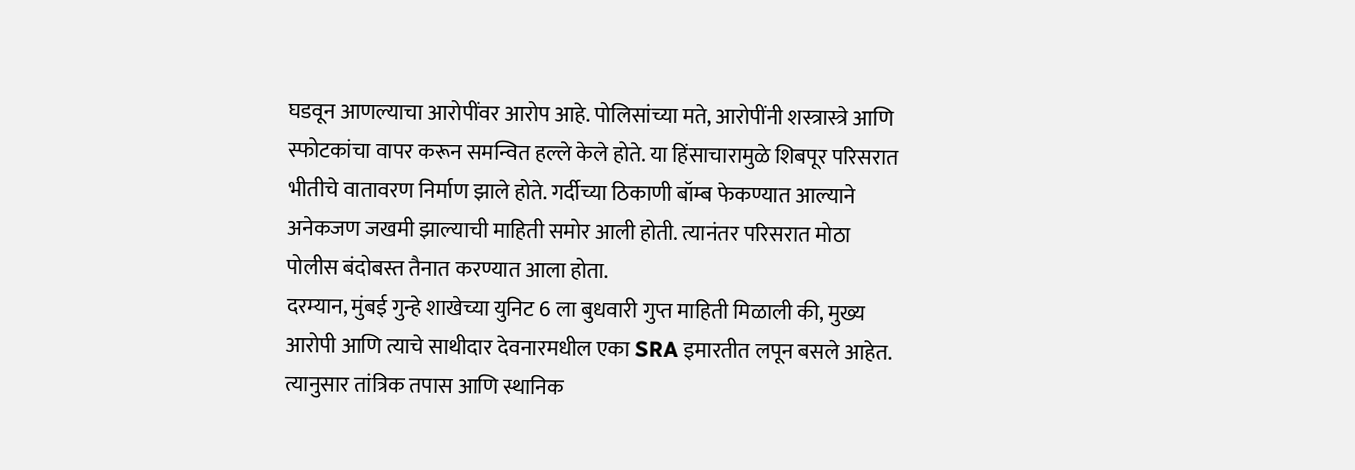घडवून आणल्याचा आरोपींवर आरोप आहे. पोलिसांच्या मते, आरोपींनी शस्त्रास्त्रे आणि स्फोटकांचा वापर करून समन्वित हल्ले केले होते. या हिंसाचारामुळे शिबपूर परिसरात भीतीचे वातावरण निर्माण झाले होते. गर्दीच्या ठिकाणी बॉम्ब फेकण्यात आल्याने अनेकजण जखमी झाल्याची माहिती समोर आली होती. त्यानंतर परिसरात मोठा पोलीस बंदोबस्त तैनात करण्यात आला होता.
दरम्यान, मुंबई गुन्हे शाखेच्या युनिट 6 ला बुधवारी गुप्त माहिती मिळाली की, मुख्य आरोपी आणि त्याचे साथीदार देवनारमधील एका SRA इमारतीत लपून बसले आहेत. त्यानुसार तांत्रिक तपास आणि स्थानिक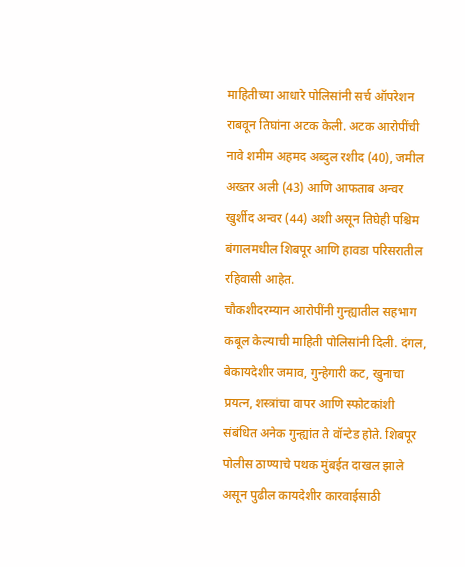माहितीच्या आधारे पोलिसांनी सर्च ऑपरेशन राबवून तिघांना अटक केली. अटक आरोपींची नावे शमीम अहमद अब्दुल रशीद (40), जमील अख्तर अली (43) आणि आफताब अन्वर खुर्शीद अन्वर (44) अशी असून तिघेही पश्चिम बंगालमधील शिबपूर आणि हावडा परिसरातील रहिवासी आहेत.
चौकशीदरम्यान आरोपींनी गुन्ह्यातील सहभाग कबूल केल्याची माहिती पोलिसांनी दिली. दंगल, बेकायदेशीर जमाव, गुन्हेगारी कट, खुनाचा प्रयत्न, शस्त्रांचा वापर आणि स्फोटकांशी संबंधित अनेक गुन्ह्यांत ते वॉन्टेड होते. शिबपूर पोलीस ठाण्याचे पथक मुंबईत दाखल झाले असून पुढील कायदेशीर कारवाईसाठी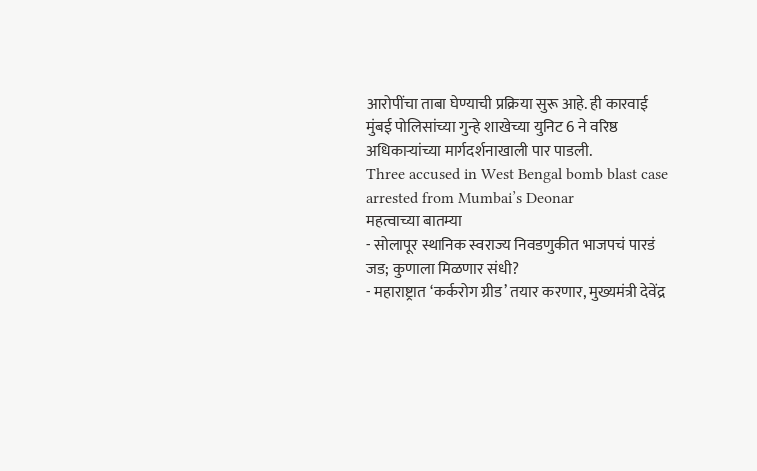आरोपींचा ताबा घेण्याची प्रक्रिया सुरू आहे. ही कारवाई मुंबई पोलिसांच्या गुन्हे शाखेच्या युनिट 6 ने वरिष्ठ अधिकाऱ्यांच्या मार्गदर्शनाखाली पार पाडली.
Three accused in West Bengal bomb blast case arrested from Mumbai’s Deonar
महत्वाच्या बातम्या
- सोलापूर स्थानिक स्वराज्य निवडणुकीत भाजपचं पारडं जड; कुणाला मिळणार संधी?
- महाराष्ट्रात ‘कर्करोग ग्रीड’ तयार करणार, मुख्यमंत्री देवेंद्र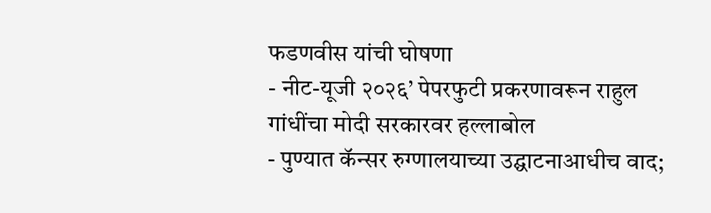फडणवीस यांची घोषणा
- नीट-यूजी २०२६’ पेपरफुटी प्रकरणावरून राहुल गांधींचा मोदी सरकारवर हल्लाबोल
- पुण्यात कॅन्सर रुग्णालयाच्या उद्घाटनाआधीच वाद;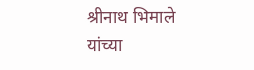श्रीनाथ भिमाले यांच्या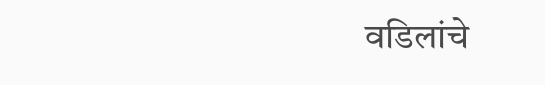वडिलांचे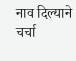नाव दिल्याने चर्चा